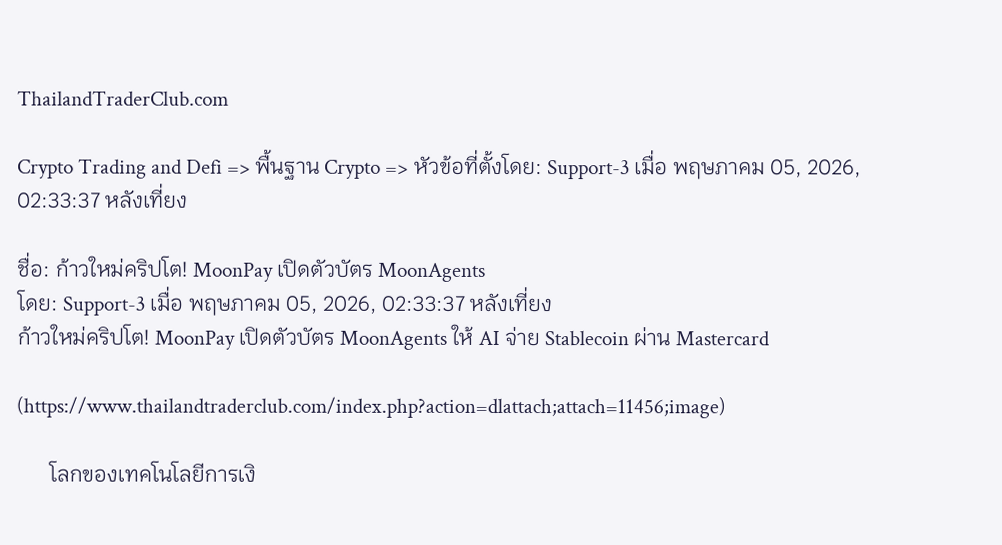ThailandTraderClub.com

Crypto Trading and Defi => พื้นฐาน Crypto => หัวข้อที่ตั้งโดย: Support-3 เมื่อ พฤษภาคม 05, 2026, 02:33:37 หลังเที่ยง

ชื่อ: ก้าวใหม่คริปโต! MoonPay เปิดตัวบัตร MoonAgents
โดย: Support-3 เมื่อ พฤษภาคม 05, 2026, 02:33:37 หลังเที่ยง
ก้าวใหม่คริปโต! MoonPay เปิดตัวบัตร MoonAgents ให้ AI จ่าย Stablecoin ผ่าน Mastercard

(https://www.thailandtraderclub.com/index.php?action=dlattach;attach=11456;image)

      โลกของเทคโนโลยีการเงิ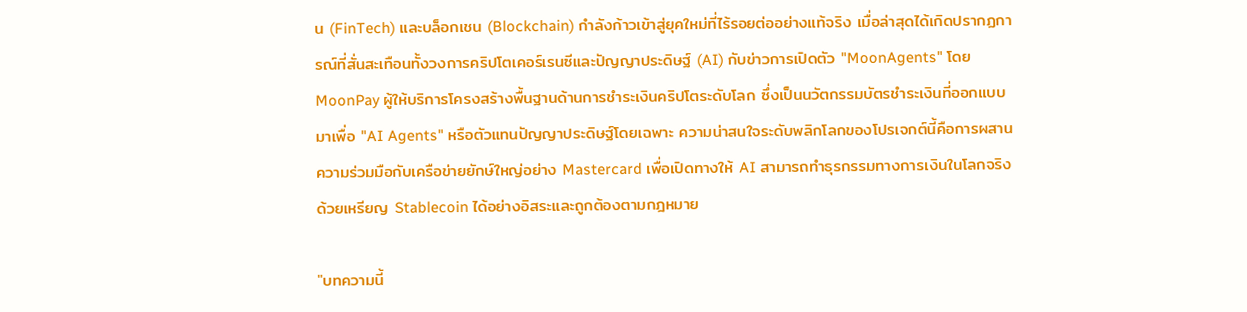น (FinTech) และบล็อกเชน (Blockchain) กำลังก้าวเข้าสู่ยุคใหม่ที่ไร้รอยต่ออย่างแท้จริง เมื่อล่าสุดได้เกิดปรากฏการณ์ที่สั่นสะเทือนทั้งวงการคริปโตเคอร์เรนซีและปัญญาประดิษฐ์ (AI) กับข่าวการเปิดตัว "MoonAgents" โดย MoonPay ผู้ให้บริการโครงสร้างพื้นฐานด้านการชำระเงินคริปโตระดับโลก ซึ่งเป็นนวัตกรรมบัตรชำระเงินที่ออกแบบมาเพื่อ "AI Agents" หรือตัวแทนปัญญาประดิษฐ์โดยเฉพาะ ความน่าสนใจระดับพลิกโลกของโปรเจกต์นี้คือการผสานความร่วมมือกับเครือข่ายยักษ์ใหญ่อย่าง Mastercard เพื่อเปิดทางให้ AI สามารถทำธุรกรรมทางการเงินในโลกจริงด้วยเหรียญ Stablecoin ได้อย่างอิสระและถูกต้องตามกฎหมาย

"บทความนี้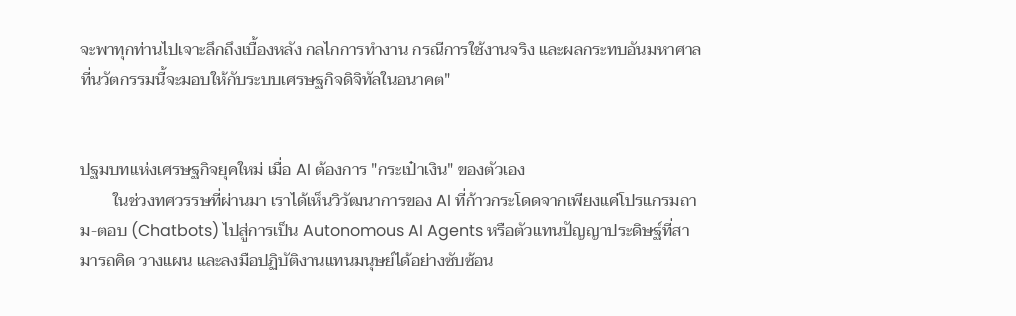จะพาทุกท่านไปเจาะลึกถึงเบื้องหลัง กลไกการทำงาน กรณีการใช้งานจริง และผลกระทบอันมหาศาลที่นวัตกรรมนี้จะมอบให้กับระบบเศรษฐกิจดิจิทัลในอนาคต"


ปฐมบทแห่งเศรษฐกิจยุคใหม่ เมื่อ AI ต้องการ "กระเป๋าเงิน" ของตัวเอง
        ในช่วงทศวรรษที่ผ่านมา เราได้เห็นวิวัฒนาการของ AI ที่ก้าวกระโดดจากเพียงแค่โปรแกรมถาม-ตอบ (Chatbots) ไปสู่การเป็น Autonomous AI Agents หรือตัวแทนปัญญาประดิษฐ์ที่สามารถคิด วางแผน และลงมือปฏิบัติงานแทนมนุษย์ได้อย่างซับซ้อน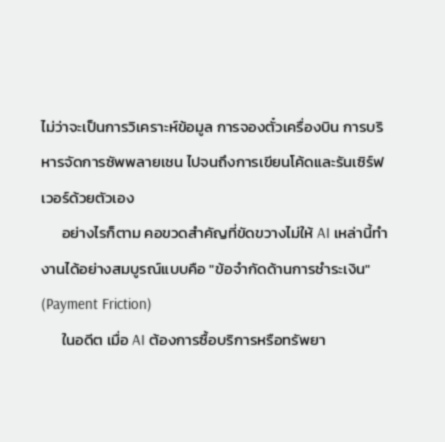ไม่ว่าจะเป็นการวิเคราะห์ข้อมูล การจองตั๋วเครื่องบิน การบริหารจัดการซัพพลายเชน ไปจนถึงการเขียนโค้ดและรันเซิร์ฟเวอร์ด้วยตัวเอง
      อย่างไรก็ตาม คอขวดสำคัญที่ขัดขวางไม่ให้ AI เหล่านี้ทำงานได้อย่างสมบูรณ์แบบคือ "ข้อจำกัดด้านการชำระเงิน" (Payment Friction)
      ในอดีต เมื่อ AI ต้องการซื้อบริการหรือทรัพยา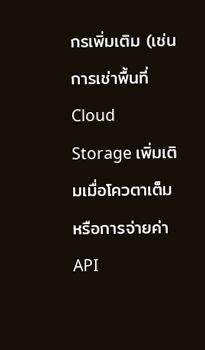กรเพิ่มเติม (เช่น การเช่าพื้นที่ Cloud Storage เพิ่มเติมเมื่อโควตาเต็ม หรือการจ่ายค่า API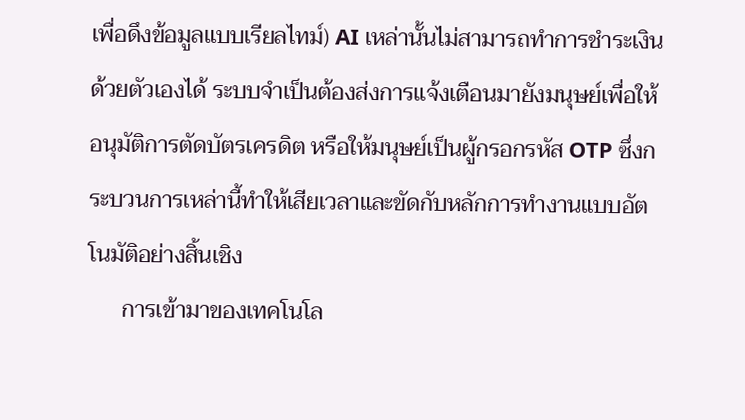เพื่อดึงข้อมูลแบบเรียลไทม์) AI เหล่านั้นไม่สามารถทำการชำระเงินด้วยตัวเองได้ ระบบจำเป็นต้องส่งการแจ้งเตือนมายังมนุษย์เพื่อให้อนุมัติการตัดบัตรเครดิต หรือให้มนุษย์เป็นผู้กรอกรหัส OTP ซึ่งกระบวนการเหล่านี้ทำให้เสียเวลาและขัดกับหลักการทำงานแบบอัตโนมัติอย่างสิ้นเชิง
      การเข้ามาของเทคโนโล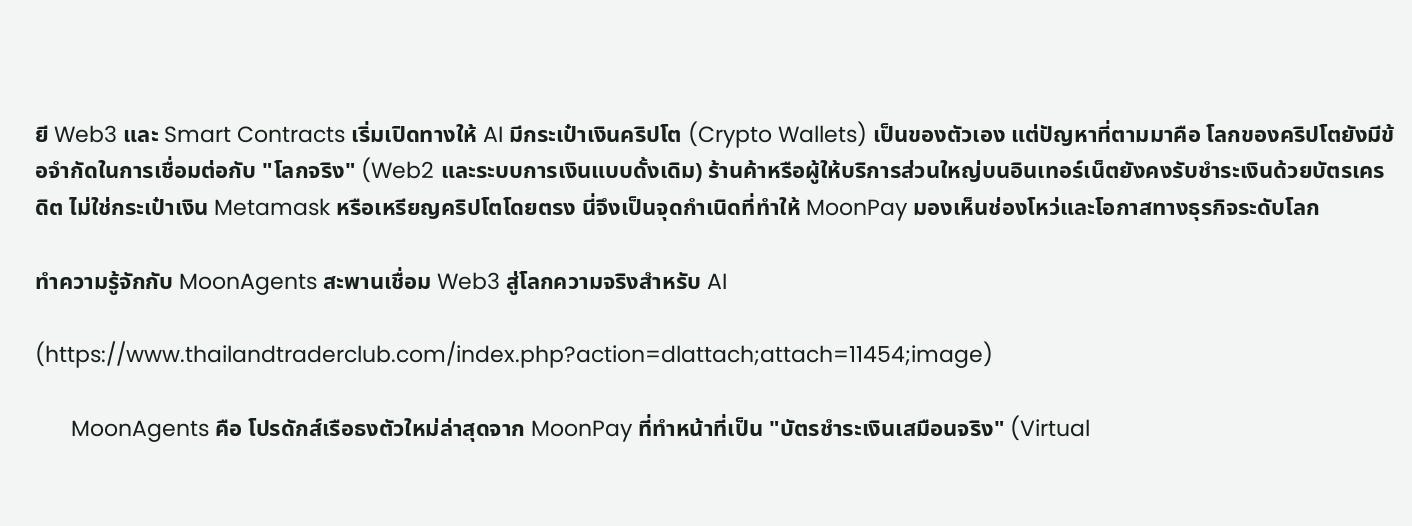ยี Web3 และ Smart Contracts เริ่มเปิดทางให้ AI มีกระเป๋าเงินคริปโต (Crypto Wallets) เป็นของตัวเอง แต่ปัญหาที่ตามมาคือ โลกของคริปโตยังมีข้อจำกัดในการเชื่อมต่อกับ "โลกจริง" (Web2 และระบบการเงินแบบดั้งเดิม) ร้านค้าหรือผู้ให้บริการส่วนใหญ่บนอินเทอร์เน็ตยังคงรับชำระเงินด้วยบัตรเครดิต ไม่ใช่กระเป๋าเงิน Metamask หรือเหรียญคริปโตโดยตรง นี่จึงเป็นจุดกำเนิดที่ทำให้ MoonPay มองเห็นช่องโหว่และโอกาสทางธุรกิจระดับโลก

ทำความรู้จักกับ MoonAgents สะพานเชื่อม Web3 สู่โลกความจริงสำหรับ AI

(https://www.thailandtraderclub.com/index.php?action=dlattach;attach=11454;image)

      MoonAgents คือ โปรดักส์เรือธงตัวใหม่ล่าสุดจาก MoonPay ที่ทำหน้าที่เป็น "บัตรชำระเงินเสมือนจริง" (Virtual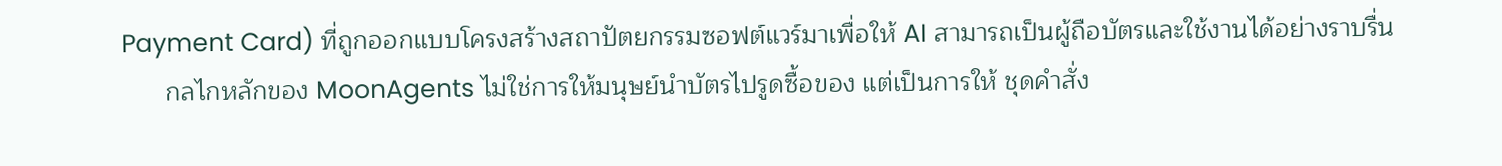Payment Card) ที่ถูกออกแบบโครงสร้างสถาปัตยกรรมซอฟต์แวร์มาเพื่อให้ AI สามารถเป็นผู้ถือบัตรและใช้งานได้อย่างราบรื่น
      กลไกหลักของ MoonAgents ไม่ใช่การให้มนุษย์นำบัตรไปรูดซื้อของ แต่เป็นการให้ ชุดคำสั่ง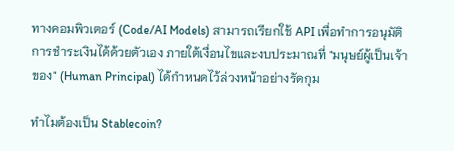ทางคอมพิวเตอร์ (Code/AI Models) สามารถเรียกใช้ API เพื่อทำการอนุมัติการชำระเงินได้ด้วยตัวเอง ภายใต้เงื่อนไขและงบประมาณที่ "มนุษย์ผู้เป็นเจ้าของ" (Human Principal) ได้กำหนดไว้ล่วงหน้าอย่างรัดกุม

ทำไมต้องเป็น Stablecoin?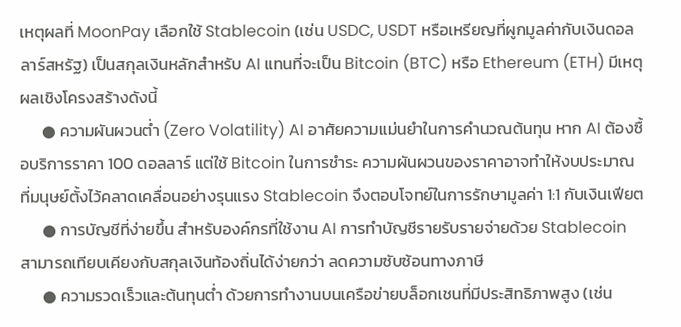เหตุผลที่ MoonPay เลือกใช้ Stablecoin (เช่น USDC, USDT หรือเหรียญที่ผูกมูลค่ากับเงินดอลลาร์สหรัฐ) เป็นสกุลเงินหลักสำหรับ AI แทนที่จะเป็น Bitcoin (BTC) หรือ Ethereum (ETH) มีเหตุผลเชิงโครงสร้างดังนี้
      ● ความผันผวนต่ำ (Zero Volatility) AI อาศัยความแม่นยำในการคำนวณต้นทุน หาก AI ต้องซื้อบริการราคา 100 ดอลลาร์ แต่ใช้ Bitcoin ในการชำระ ความผันผวนของราคาอาจทำให้งบประมาณที่มนุษย์ตั้งไว้คลาดเคลื่อนอย่างรุนแรง Stablecoin จึงตอบโจทย์ในการรักษามูลค่า 1:1 กับเงินเฟียต
      ● การบัญชีที่ง่ายขึ้น สำหรับองค์กรที่ใช้งาน AI การทำบัญชีรายรับรายจ่ายด้วย Stablecoin สามารถเทียบเคียงกับสกุลเงินท้องถิ่นได้ง่ายกว่า ลดความซับซ้อนทางภาษี
      ● ความรวดเร็วและต้นทุนต่ำ ด้วยการทำงานบนเครือข่ายบล็อกเชนที่มีประสิทธิภาพสูง (เช่น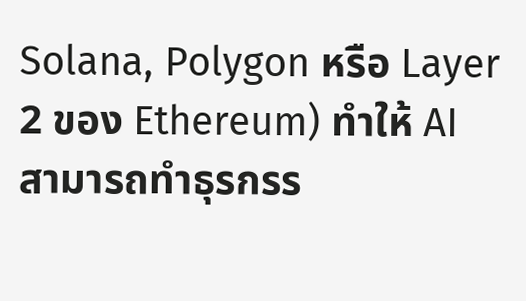Solana, Polygon หรือ Layer 2 ของ Ethereum) ทำให้ AI สามารถทำธุรกรร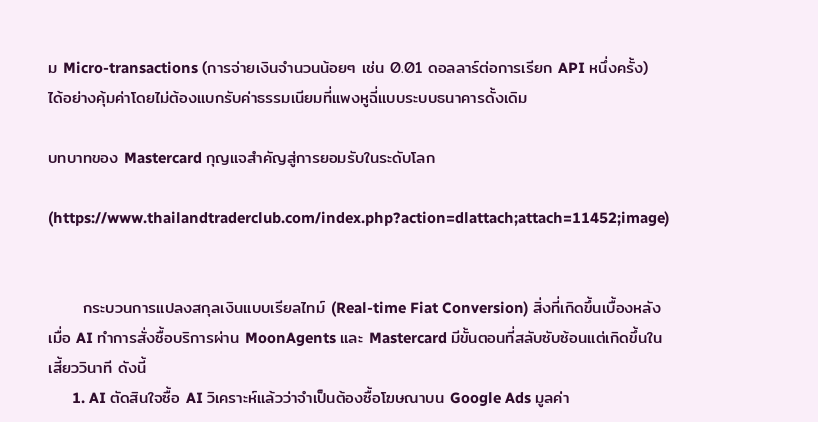ม Micro-transactions (การจ่ายเงินจำนวนน้อยๆ เช่น 0.01 ดอลลาร์ต่อการเรียก API หนึ่งครั้ง) ได้อย่างคุ้มค่าโดยไม่ต้องแบกรับค่าธรรมเนียมที่แพงหูฉี่แบบระบบธนาคารดั้งเดิม

บทบาทของ Mastercard กุญแจสำคัญสู่การยอมรับในระดับโลก

(https://www.thailandtraderclub.com/index.php?action=dlattach;attach=11452;image)


      กระบวนการแปลงสกุลเงินแบบเรียลไทม์ (Real-time Fiat Conversion) สิ่งที่เกิดขึ้นเบื้องหลัง เมื่อ AI ทำการสั่งซื้อบริการผ่าน MoonAgents และ Mastercard มีขั้นตอนที่สลับซับซ้อนแต่เกิดขึ้นในเสี้ยววินาที ดังนี้
      1. AI ตัดสินใจซื้อ AI วิเคราะห์แล้วว่าจำเป็นต้องซื้อโฆษณาบน Google Ads มูลค่า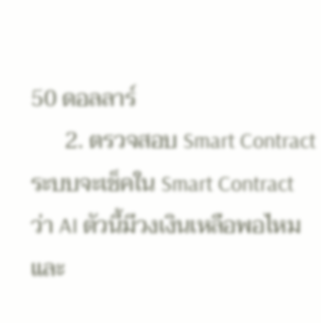50 ดอลลาร์
      2. ตรวจสอบ Smart Contract ระบบจะเช็คใน Smart Contract ว่า AI ตัวนี้มีวงเงินเหลือพอไหม และ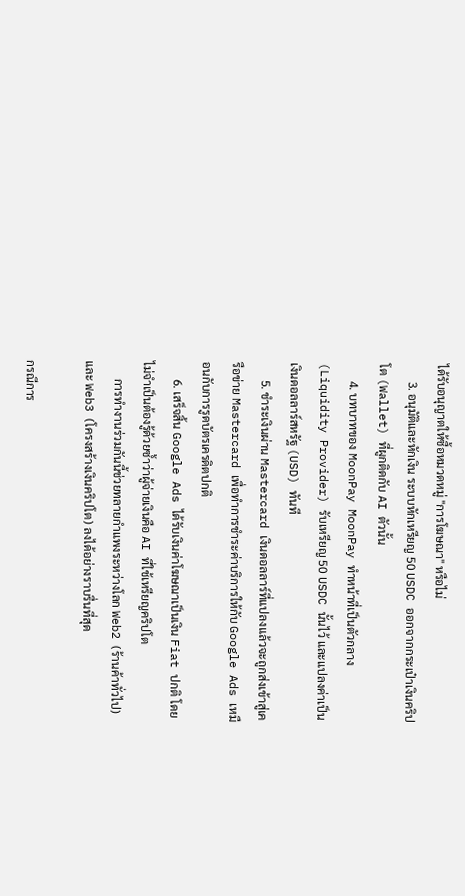ได้รับอนุญาตให้ซื้อหมวดหมู่ "การโฆษณา" หรือไม่
      3. อนุมัติและหักเงิน ระบบหักเหรียญ 50 USDC ออกจากกระเป๋าเงินคริปโต (Wallet) ที่ผูกติดกับ AI ตัวนั้น
      4. บทบาทของ MoonPay MoonPay ทำหน้าที่เป็นตัวกลาง (Liquidity Provider) รับเหรียญ 50 USDC นั้นไว้ และแปลงค่าเป็นเงินดอลลาร์สหรัฐ (USD) ทันที
      5. ชำระเงินผ่าน Mastercard เงินดอลลาร์ที่แปลงแล้วจะถูกส่งเข้าสู่เครือข่าย Mastercard เพื่อทำการชำระค่าบริการให้กับ Google Ads เหมือนกับการรูดบัตรเครดิตปกติ
      6. เสร็จสิ้น Google Ads ได้รับเงินค่าโฆษณาเป็นเงิน Fiat ปกติ โดยไม่จำเป็นต้องรู้ด้วยซ้ำว่าผู้จ่ายเงินคือ AI ที่ใช้เหรียญคริปโต
      การทำงานร่วมกันนี้ช่วยทลายกำแพงระหว่างโลก Web2 (ร้านค้าทั่วไป) และ Web3 (โครงสร้างเงินคริปโต) ลงได้อย่างราบรื่นที่สุด

กรณีการ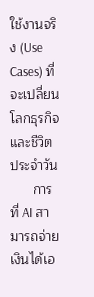ใช้งานจริง (Use Cases) ที่จะเปลี่ยนโลกธุรกิจและชีวิตประจำวัน
      การที่ AI สามารถจ่ายเงินได้เอ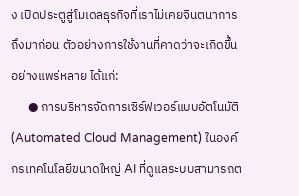ง เปิดประตูสู่โมเดลธุรกิจที่เราไม่เคยจินตนาการถึงมาก่อน ตัวอย่างการใช้งานที่คาดว่าจะเกิดขึ้นอย่างแพร่หลาย ได้แก่:
      ● การบริหารจัดการเซิร์ฟเวอร์แบบอัตโนมัติ (Automated Cloud Management) ในองค์กรเทคโนโลยีขนาดใหญ่ AI ที่ดูแลระบบสามารถต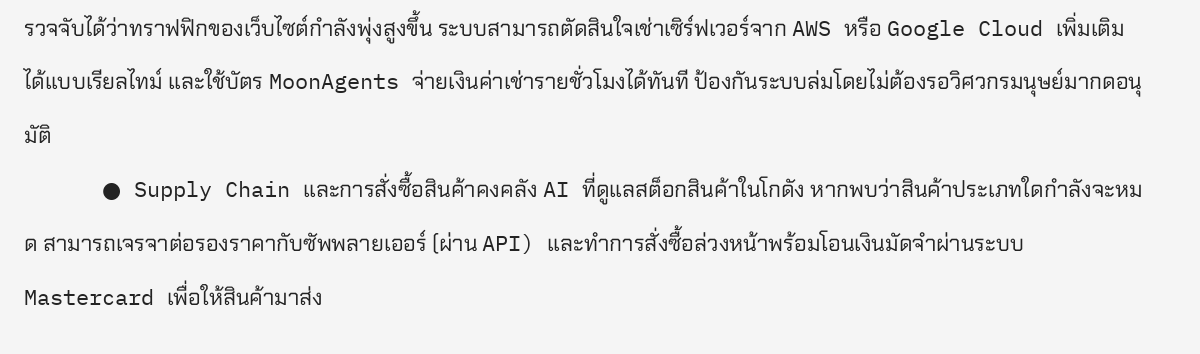รวจจับได้ว่าทราฟฟิกของเว็บไซต์กำลังพุ่งสูงขึ้น ระบบสามารถตัดสินใจเช่าเซิร์ฟเวอร์จาก AWS หรือ Google Cloud เพิ่มเติมได้แบบเรียลไทม์ และใช้บัตร MoonAgents จ่ายเงินค่าเช่ารายชั่วโมงได้ทันที ป้องกันระบบล่มโดยไม่ต้องรอวิศวกรมนุษย์มากดอนุมัติ
      ● Supply Chain และการสั่งซื้อสินค้าคงคลัง AI ที่ดูแลสต็อกสินค้าในโกดัง หากพบว่าสินค้าประเภทใดกำลังจะหมด สามารถเจรจาต่อรองราคากับซัพพลายเออร์ (ผ่าน API) และทำการสั่งซื้อล่วงหน้าพร้อมโอนเงินมัดจำผ่านระบบ Mastercard เพื่อให้สินค้ามาส่ง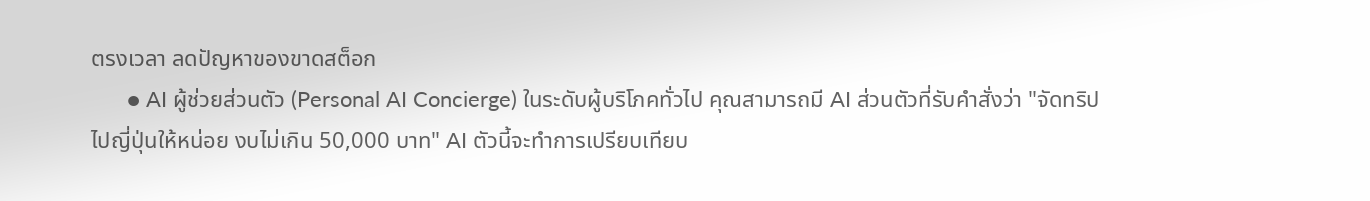ตรงเวลา ลดปัญหาของขาดสต็อก
      ● AI ผู้ช่วยส่วนตัว (Personal AI Concierge) ในระดับผู้บริโภคทั่วไป คุณสามารถมี AI ส่วนตัวที่รับคำสั่งว่า "จัดทริปไปญี่ปุ่นให้หน่อย งบไม่เกิน 50,000 บาท" AI ตัวนี้จะทำการเปรียบเทียบ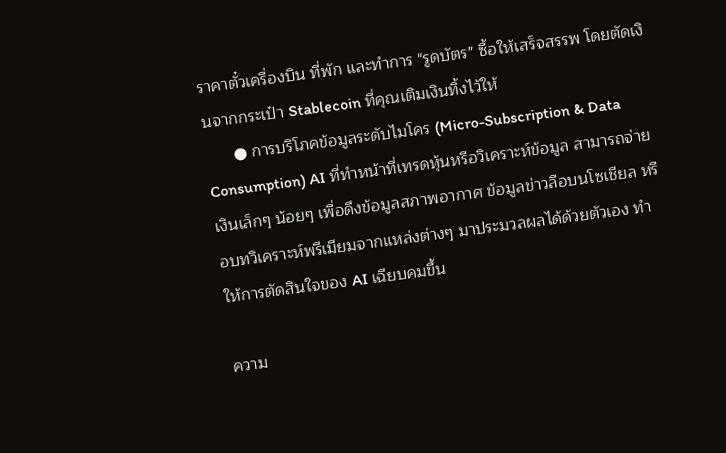ราคาตั๋วเครื่องบิน ที่พัก และทำการ "รูดบัตร" ซื้อให้เสร็จสรรพ โดยตัดเงินจากกระเป๋า Stablecoin ที่คุณเติมเงินทิ้งไว้ให้
      ● การบริโภคข้อมูลระดับไมโคร (Micro-Subscription & Data Consumption) AI ที่ทำหน้าที่เทรดหุ้นหรือวิเคราะห์ข้อมูล สามารถจ่ายเงินเล็กๆ น้อยๆ เพื่อดึงข้อมูลสภาพอากาศ ข้อมูลข่าวลือบนโซเชียล หรือบทวิเคราะห์พรีเมียมจากแหล่งต่างๆ มาประมวลผลได้ด้วยตัวเอง ทำให้การตัดสินใจของ AI เฉียบคมขึ้น

ความ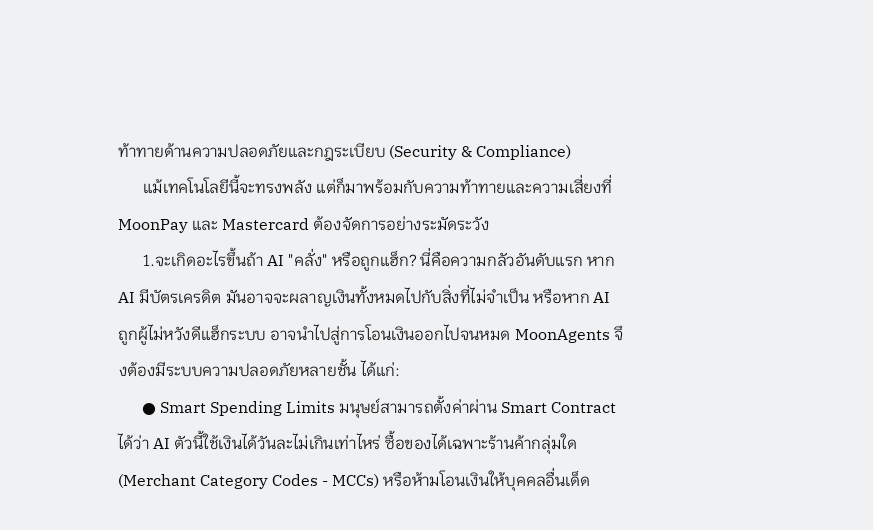ท้าทายด้านความปลอดภัยและกฎระเบียบ (Security & Compliance)
      แม้เทคโนโลยีนี้จะทรงพลัง แต่ก็มาพร้อมกับความท้าทายและความเสี่ยงที่ MoonPay และ Mastercard ต้องจัดการอย่างระมัดระวัง
      1.จะเกิดอะไรขึ้นถ้า AI "คลั่ง" หรือถูกแฮ็ก? นี่คือความกลัวอันดับแรก หาก AI มีบัตรเครดิต มันอาจจะผลาญเงินทั้งหมดไปกับสิ่งที่ไม่จำเป็น หรือหาก AI ถูกผู้ไม่หวังดีแฮ็กระบบ อาจนำไปสู่การโอนเงินออกไปจนหมด MoonAgents จึงต้องมีระบบความปลอดภัยหลายชั้น ได้แก่:
      ● Smart Spending Limits มนุษย์สามารถตั้งค่าผ่าน Smart Contract ได้ว่า AI ตัวนี้ใช้เงินได้วันละไม่เกินเท่าไหร่ ซื้อของได้เฉพาะร้านค้ากลุ่มใด (Merchant Category Codes - MCCs) หรือห้ามโอนเงินให้บุคคลอื่นเด็ด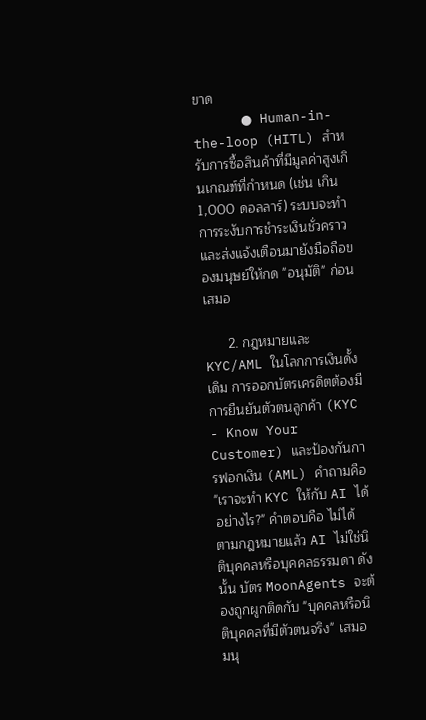ขาด
      ● Human-in-the-loop (HITL) สำหรับการซื้อสินค้าที่มีมูลค่าสูงเกินเกณฑ์ที่กำหนด (เช่น เกิน 1,000 ดอลลาร์) ระบบจะทำการระงับการชำระเงินชั่วคราวและส่งแจ้งเตือนมายังมือถือของมนุษย์ให้กด "อนุมัติ" ก่อนเสมอ

      2. กฎหมายและ KYC/AML ในโลกการเงินดั้งเดิม การออกบัตรเครดิตต้องมีการยืนยันตัวตนลูกค้า (KYC - Know Your Customer) และป้องกันการฟอกเงิน (AML) คำถามคือ "เราจะทำ KYC ให้กับ AI ได้อย่างไร?" คำตอบคือ ไม่ได้ ตามกฎหมายแล้ว AI ไม่ใช่นิติบุคคลหรือบุคคลธรรมดา ดังนั้น บัตร MoonAgents จะต้องถูกผูกติดกับ "บุคคลหรือนิติบุคคลที่มีตัวตนจริง" เสมอ มนุ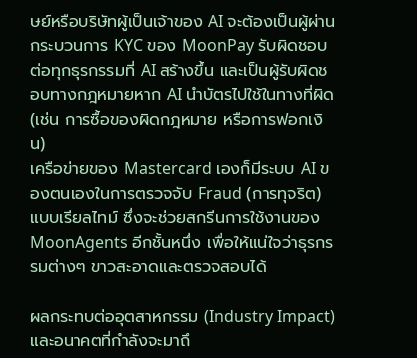ษย์หรือบริษัทผู้เป็นเจ้าของ AI จะต้องเป็นผู้ผ่านกระบวนการ KYC ของ MoonPay รับผิดชอบต่อทุกธุรกรรมที่ AI สร้างขึ้น และเป็นผู้รับผิดชอบทางกฎหมายหาก AI นำบัตรไปใช้ในทางที่ผิด (เช่น การซื้อของผิดกฎหมาย หรือการฟอกเงิน)
เครือข่ายของ Mastercard เองก็มีระบบ AI ของตนเองในการตรวจจับ Fraud (การทุจริต) แบบเรียลไทม์ ซึ่งจะช่วยสกรีนการใช้งานของ MoonAgents อีกชั้นหนึ่ง เพื่อให้แน่ใจว่าธุรกรรมต่างๆ ขาวสะอาดและตรวจสอบได้

ผลกระทบต่ออุตสาหกรรม (Industry Impact) และอนาคตที่กำลังจะมาถึ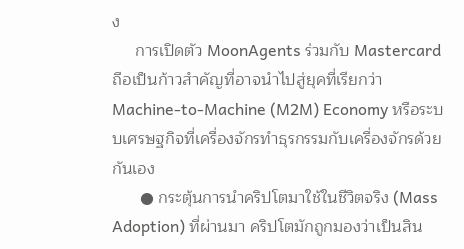ง
     การเปิดตัว MoonAgents ร่วมกับ Mastercard ถือเป็นก้าวสำคัญที่อาจนำไปสู่ยุคที่เรียกว่า Machine-to-Machine (M2M) Economy หรือระบบเศรษฐกิจที่เครื่องจักรทำธุรกรรมกับเครื่องจักรด้วยกันเอง
      ● กระตุ้นการนำคริปโตมาใช้ในชีวิตจริง (Mass Adoption) ที่ผ่านมา คริปโตมักถูกมองว่าเป็นสิน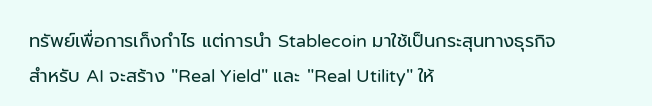ทรัพย์เพื่อการเก็งกำไร แต่การนำ Stablecoin มาใช้เป็นกระสุนทางธุรกิจสำหรับ AI จะสร้าง "Real Yield" และ "Real Utility" ให้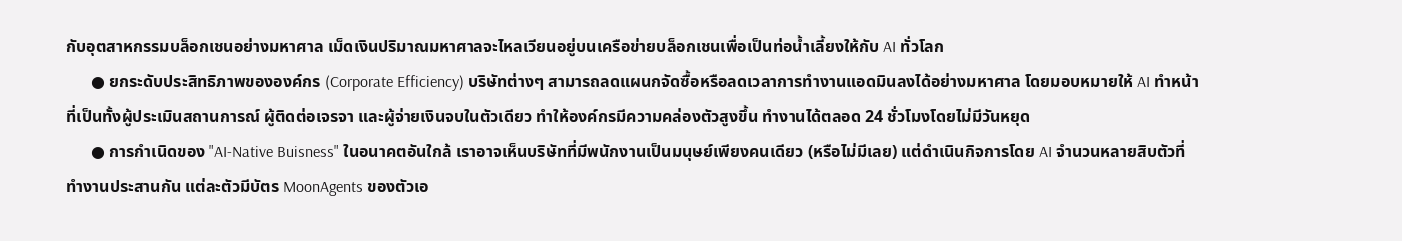กับอุตสาหกรรมบล็อกเชนอย่างมหาศาล เม็ดเงินปริมาณมหาศาลจะไหลเวียนอยู่บนเครือข่ายบล็อกเชนเพื่อเป็นท่อน้ำเลี้ยงให้กับ AI ทั่วโลก
      ● ยกระดับประสิทธิภาพขององค์กร (Corporate Efficiency) บริษัทต่างๆ สามารถลดแผนกจัดซื้อหรือลดเวลาการทำงานแอดมินลงได้อย่างมหาศาล โดยมอบหมายให้ AI ทำหน้าที่เป็นทั้งผู้ประเมินสถานการณ์ ผู้ติดต่อเจรจา และผู้จ่ายเงินจบในตัวเดียว ทำให้องค์กรมีความคล่องตัวสูงขึ้น ทำงานได้ตลอด 24 ชั่วโมงโดยไม่มีวันหยุด
      ● การกำเนิดของ "AI-Native Buisness" ในอนาคตอันใกล้ เราอาจเห็นบริษัทที่มีพนักงานเป็นมนุษย์เพียงคนเดียว (หรือไม่มีเลย) แต่ดำเนินกิจการโดย AI จำนวนหลายสิบตัวที่ทำงานประสานกัน แต่ละตัวมีบัตร MoonAgents ของตัวเอ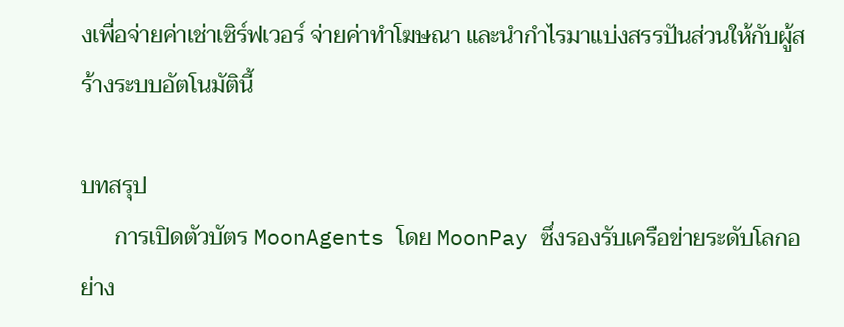งเพื่อจ่ายค่าเช่าเซิร์ฟเวอร์ จ่ายค่าทำโฆษณา และนำกำไรมาแบ่งสรรปันส่วนให้กับผู้สร้างระบบอัตโนมัตินี้

บทสรุป
      การเปิดตัวบัตร MoonAgents โดย MoonPay ซึ่งรองรับเครือข่ายระดับโลกอย่าง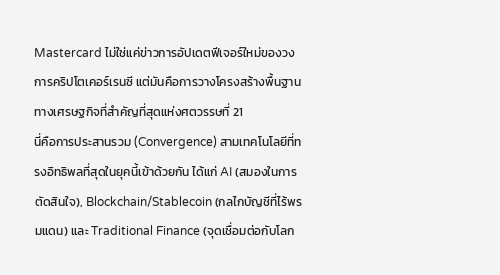Mastercard ไม่ใช่แค่ข่าวการอัปเดตฟีเจอร์ใหม่ของวงการคริปโตเคอร์เรนซี แต่มันคือการวางโครงสร้างพื้นฐานทางเศรษฐกิจที่สำคัญที่สุดแห่งศตวรรษที่ 21
นี่คือการประสานรวม (Convergence) สามเทคโนโลยีที่ทรงอิทธิพลที่สุดในยุคนี้เข้าด้วยกัน ได้แก่ AI (สมองในการตัดสินใจ), Blockchain/Stablecoin (กลไกบัญชีที่ไร้พรมแดน) และ Traditional Finance (จุดเชื่อมต่อกับโลก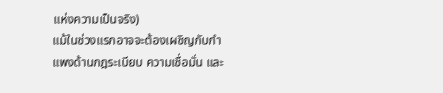แห่งความเป็นจริง)
แม้ในช่วงแรกอาจจะต้องเผชิญกับกำแพงด้านกฎระเบียบ ความเชื่อมั่น และ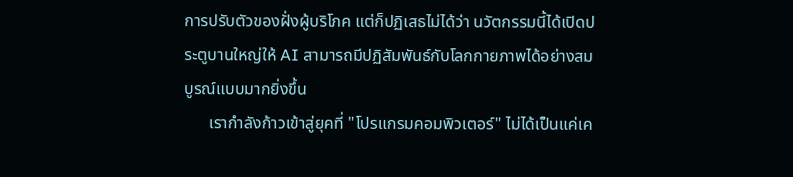การปรับตัวของฝั่งผู้บริโภค แต่ก็ปฏิเสธไม่ได้ว่า นวัตกรรมนี้ได้เปิดประตูบานใหญ่ให้ AI สามารถมีปฏิสัมพันธ์กับโลกกายภาพได้อย่างสมบูรณ์แบบมากยิ่งขึ้น
      เรากำลังก้าวเข้าสู่ยุคที่ "โปรแกรมคอมพิวเตอร์" ไม่ได้เป็นแค่เค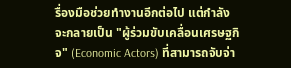รื่องมือช่วยทำงานอีกต่อไป แต่กำลังจะกลายเป็น "ผู้ร่วมขับเคลื่อนเศรษฐกิจ" (Economic Actors) ที่สามารถจับจ่า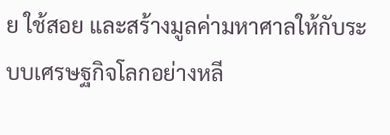ย ใช้สอย และสร้างมูลค่ามหาศาลให้กับระบบเศรษฐกิจโลกอย่างหลี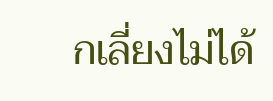กเลี่ยงไม่ได้